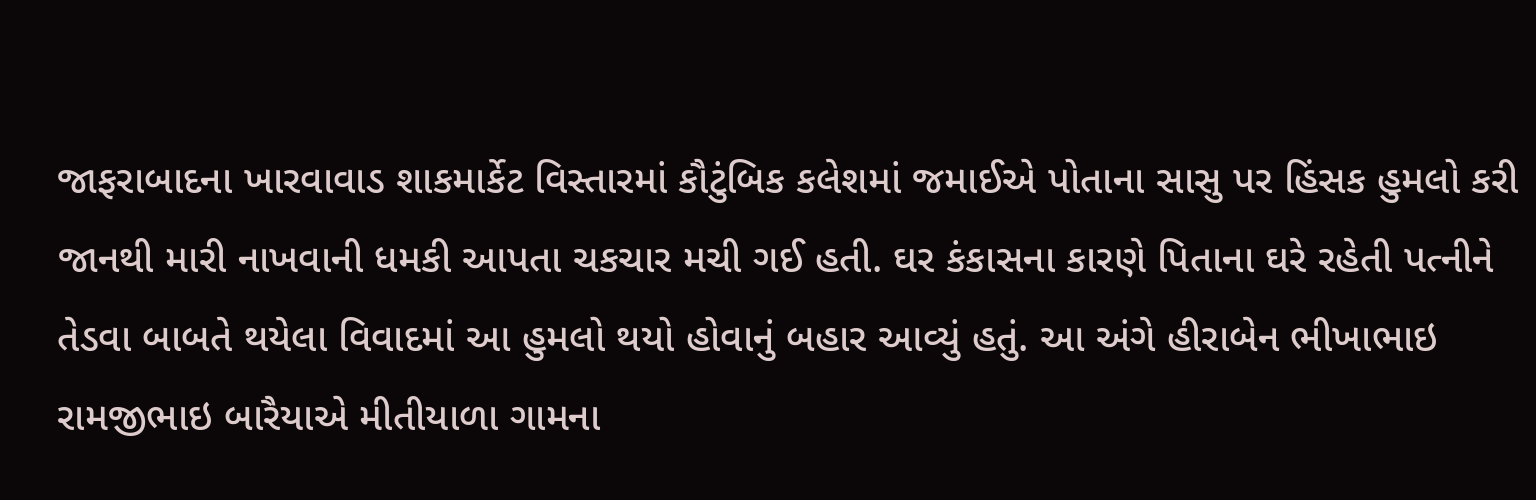જાફરાબાદના ખારવાવાડ શાકમાર્કેટ વિસ્તારમાં કૌટુંબિક કલેશમાં જમાઈએ પોતાના સાસુ પર હિંસક હુમલો કરી જાનથી મારી નાખવાની ધમકી આપતા ચકચાર મચી ગઈ હતી. ઘર કંકાસના કારણે પિતાના ઘરે રહેતી પત્નીને તેડવા બાબતે થયેલા વિવાદમાં આ હુમલો થયો હોવાનું બહાર આવ્યું હતું. આ અંગે હીરાબેન ભીખાભાઇ રામજીભાઇ બારૈયાએ મીતીયાળા ગામના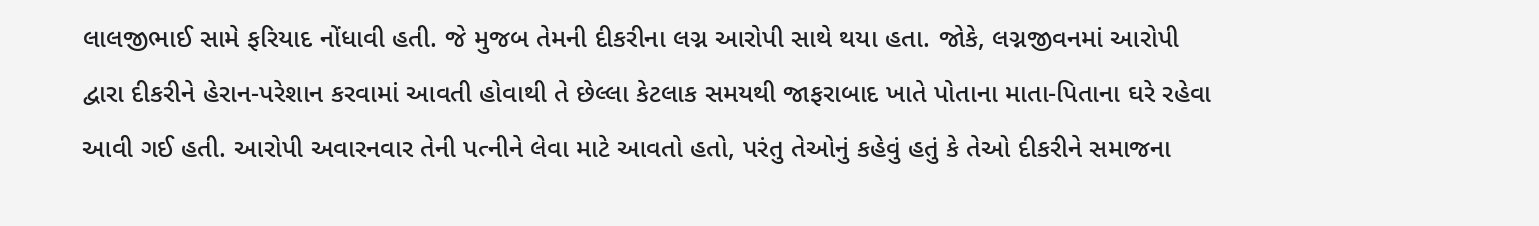લાલજીભાઈ સામે ફરિયાદ નોંધાવી હતી. જે મુજબ તેમની દીકરીના લગ્ન આરોપી સાથે થયા હતા. જોકે, લગ્નજીવનમાં આરોપી દ્વારા દીકરીને હેરાન-પરેશાન કરવામાં આવતી હોવાથી તે છેલ્લા કેટલાક સમયથી જાફરાબાદ ખાતે પોતાના માતા-પિતાના ઘરે રહેવા આવી ગઈ હતી. આરોપી અવારનવાર તેની પત્નીને લેવા માટે આવતો હતો, પરંતુ તેઓનું કહેવું હતું કે તેઓ દીકરીને સમાજના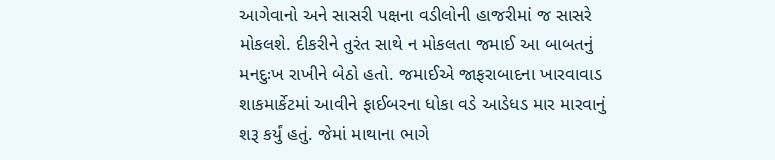આગેવાનો અને સાસરી પક્ષના વડીલોની હાજરીમાં જ સાસરે મોકલશે. દીકરીને તુરંત સાથે ન મોકલતા જમાઈ આ બાબતનું મનદુઃખ રાખીને બેઠો હતો. જમાઈએ જાફરાબાદના ખારવાવાડ શાકમાર્કેટમાં આવીને ફાઈબરના ધોકા વડે આડેધડ માર મારવાનું શરૂ કર્યું હતું. જેમાં માથાના ભાગે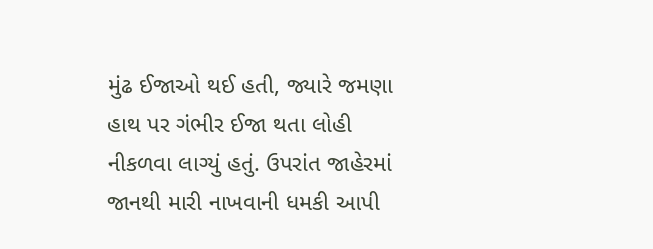મુંઢ ઈજાઓ થઈ હતી, જ્યારે જમણા હાથ પર ગંભીર ઈજા થતા લોહી નીકળવા લાગ્યું હતું. ઉપરાંત જાહેરમાં જાનથી મારી નાખવાની ધમકી આપી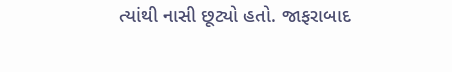ત્યાંથી નાસી છૂટ્યો હતો. જાફરાબાદ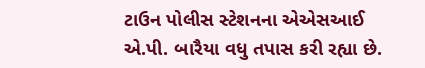ટાઉન પોલીસ સ્ટેશનના એએસઆઈ એ.પી. બારૈયા વધુ તપાસ કરી રહ્યા છે.